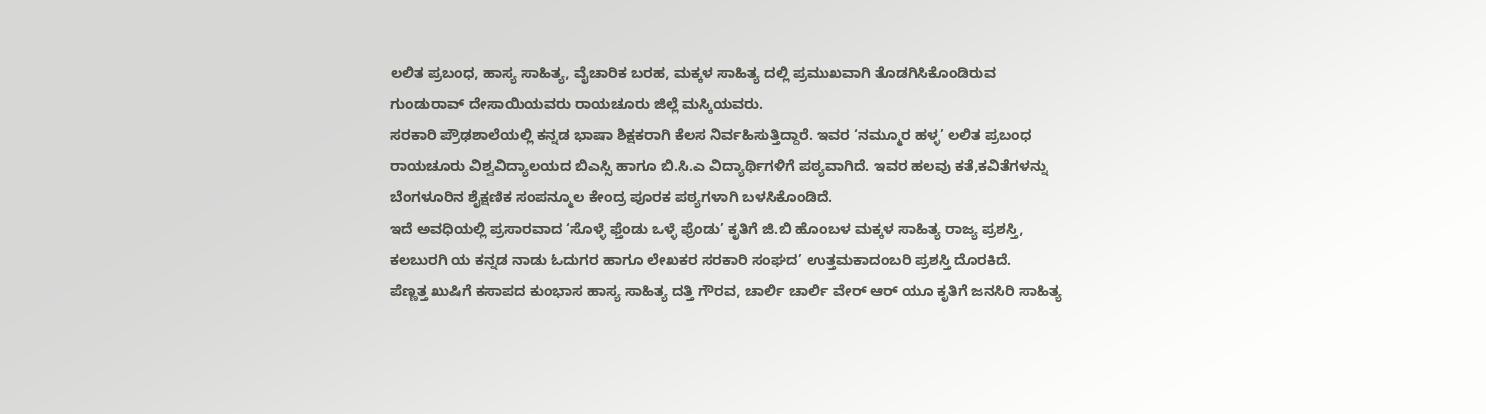ಲಲಿತ ಪ್ರಬಂಧ, ಹಾಸ್ಯ ಸಾಹಿತ್ಯ, ವೈಚಾರಿಕ ಬರಹ, ಮಕ್ಕಳ ಸಾಹಿತ್ಯ ದಲ್ಲಿ ಪ್ರಮುಖವಾಗಿ ತೊಡಗಿಸಿಕೊಂಡಿರುವ ಗುಂಡುರಾವ್ ದೇಸಾಯಿಯವರು ರಾಯಚೂರು ಜಿಲ್ಲೆ ಮಸ್ಕಿಯವರು.
ಸರಕಾರಿ ಪ್ರೌಢಶಾಲೆಯಲ್ಲಿ ಕನ್ನಡ ಭಾಷಾ ಶಿಕ್ಷಕರಾಗಿ ಕೆಲಸ ನಿರ್ವಹಿಸುತ್ತಿದ್ದಾರೆ. ಇವರ ‘ನಮ್ಮೂರ ಹಳ್ಳ’ ಲಲಿತ ಪ್ರಬಂಧ ರಾಯಚೂರು ವಿಶ್ವವಿದ್ಯಾಲಯದ ಬಿಎಸ್ಸಿ ಹಾಗೂ ಬಿ.ಸಿ.ಎ ವಿದ್ಯಾರ್ಥಿಗಳಿಗೆ ಪಠ್ಯವಾಗಿದೆ. ಇವರ ಹಲವು ಕತೆ,ಕವಿತೆಗಳನ್ನು ಬೆಂಗಳೂರಿನ ಶೈಕ್ಷಣಿಕ ಸಂಪನ್ಮೂಲ ಕೇಂದ್ರ ಪೂರಕ ಪಠ್ಯಗಳಾಗಿ ಬಳಸಿಕೊಂಡಿದೆ.
ಇದೆ ಅವಧಿಯಲ್ಲಿ ಪ್ರಸಾರವಾದ ‘ಸೊಳ್ಳೆ ಫ್ತೆಂಡು ಒಳ್ಳೆ ಫ್ರೆಂಡು’ ಕೃತಿಗೆ ಜಿ.ಬಿ ಹೊಂಬಳ ಮಕ್ಕಳ ಸಾಹಿತ್ಯ ರಾಜ್ಯ ಪ್ರಶಸ್ತಿ, ಕಲಬುರಗಿ ಯ ಕನ್ನಡ ನಾಡು ಓದುಗರ ಹಾಗೂ ಲೇಖಕರ ಸರಕಾರಿ ಸಂಘದ’ ಉತ್ತಮಕಾದಂಬರಿ ಪ್ರಶಸ್ತಿ ದೊರಕಿದೆ.
ಪೆಣ್ಣತ್ತ ಖುಷಿಗೆ ಕಸಾಪದ ಕುಂಭಾಸ ಹಾಸ್ಯ ಸಾಹಿತ್ಯ ದತ್ತಿ ಗೌರವ, ಚಾರ್ಲಿ ಚಾರ್ಲಿ ವೇರ್ ಆರ್ ಯೂ ಕೃತಿಗೆ ಜನಸಿರಿ ಸಾಹಿತ್ಯ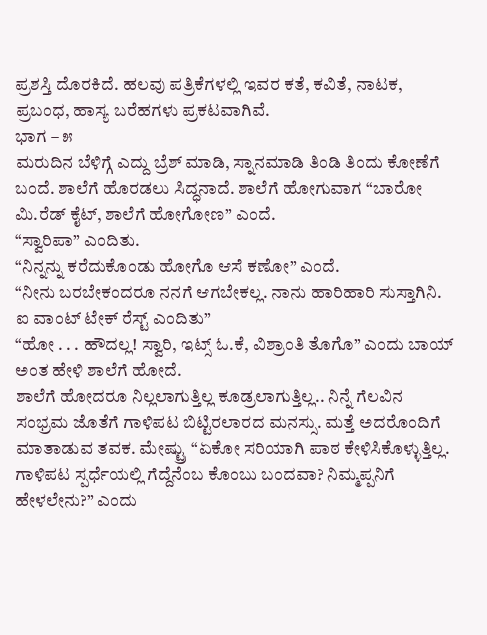ಪ್ರಶಸ್ತಿ ದೊರಕಿದೆ. ಹಲವು ಪತ್ರಿಕೆಗಳಲ್ಲಿ ಇವರ ಕತೆ, ಕವಿತೆ, ನಾಟಕ, ಪ್ರಬಂಧ, ಹಾಸ್ಯ ಬರೆಹಗಳು ಪ್ರಕಟವಾಗಿವೆ.
ಭಾಗ – ೫
ಮರುದಿನ ಬೆಳಿಗ್ಗೆ ಎದ್ದು ಬ್ರೆಶ್ ಮಾಡಿ, ಸ್ನಾನಮಾಡಿ ತಿಂಡಿ ತಿಂದು ಕೋಣೆಗೆ ಬಂದೆ. ಶಾಲೆಗೆ ಹೊರಡಲು ಸಿದ್ಧನಾದೆ. ಶಾಲೆಗೆ ಹೋಗುವಾಗ “ಬಾರೋ ಮಿ.ರೆಡ್ ಕೈಟ್, ಶಾಲೆಗೆ ಹೋಗೋಣ” ಎಂದೆ.
“ಸ್ವಾರಿಪಾ” ಎಂದಿತು.
“ನಿನ್ನನ್ನು ಕರೆದುಕೊಂಡು ಹೋಗೊ ಆಸೆ ಕಣೋ” ಎಂದೆ.
“ನೀನು ಬರಬೇಕಂದರೂ ನನಗೆ ಆಗಬೇಕಲ್ಲ. ನಾನು ಹಾರಿಹಾರಿ ಸುಸ್ತಾಗಿನಿ. ಐ ವಾಂಟ್ ಟೇಕ್ ರೆಸ್ಟ್ ಎಂದಿತು”
“ಹೋ . . . ಹೌದಲ್ಲ! ಸ್ವಾರಿ, ಇಟ್ಸ್ ಓ.ಕೆ, ವಿಶ್ರಾಂತಿ ತೊಗೊ” ಎಂದು ಬಾಯ್ ಅಂತ ಹೇಳಿ ಶಾಲೆಗೆ ಹೋದೆ.
ಶಾಲೆಗೆ ಹೋದರೂ ನಿಲ್ಲಲಾಗುತ್ತಿಲ್ಲ ಕೂಡ್ರಲಾಗುತ್ತಿಲ್ಲ.. ನಿನ್ನೆ ಗೆಲವಿನ ಸಂಭ್ರಮ ಜೊತೆಗೆ ಗಾಳಿಪಟ ಬಿಟ್ಟಿರಲಾರದ ಮನಸ್ಸು. ಮತ್ತೆ ಅದರೊಂದಿಗೆ ಮಾತಾಡುವ ತವಕ. ಮೇಷ್ಟ್ರು “ಏಕೋ ಸರಿಯಾಗಿ ಪಾಠ ಕೇಳಿಸಿಕೊಳ್ಳುತ್ತಿಲ್ಲ. ಗಾಳಿಪಟ ಸ್ಪರ್ಧೆಯಲ್ಲಿ ಗೆದ್ದೆನೆಂಬ ಕೊಂಬು ಬಂದವಾ? ನಿಮ್ಮಪ್ಪನಿಗೆ ಹೇಳಲೇನು?” ಎಂದು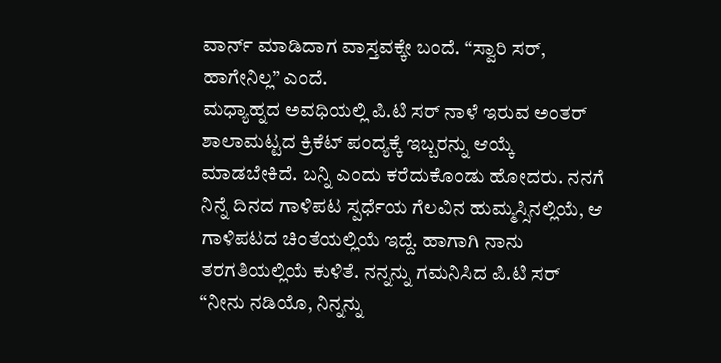ವಾರ್ನ್ ಮಾಡಿದಾಗ ವಾಸ್ತವಕ್ಕೇ ಬಂದೆ. “ಸ್ವಾರಿ ಸರ್, ಹಾಗೇನಿಲ್ಲ” ಎಂದೆ.
ಮಧ್ಯಾಹ್ನದ ಅವಧಿಯಲ್ಲಿ ಪಿ.ಟಿ ಸರ್ ನಾಳೆ ಇರುವ ಅಂತರ್ ಶಾಲಾಮಟ್ಟದ ಕ್ರಿಕೆಟ್ ಪಂದ್ಯಕ್ಕೆ ಇಬ್ಬರನ್ನು ಆಯ್ಕೆ ಮಾಡಬೇಕಿದೆ. ಬನ್ನಿ ಎಂದು ಕರೆದುಕೊಂಡು ಹೋದರು. ನನಗೆ ನಿನ್ನೆ ದಿನದ ಗಾಳಿಪಟ ಸ್ಪರ್ಧೆಯ ಗೆಲವಿನ ಹುಮ್ಮಸ್ಸಿನಲ್ಲಿಯೆ, ಆ ಗಾಳಿಪಟದ ಚಿಂತೆಯಲ್ಲಿಯೆ ಇದ್ದೆ. ಹಾಗಾಗಿ ನಾನು ತರಗತಿಯಲ್ಲಿಯೆ ಕುಳಿತೆ. ನನ್ನನ್ನು ಗಮನಿಸಿದ ಪಿ.ಟಿ ಸರ್ “ನೀನು ನಡಿಯೊ, ನಿನ್ನನ್ನು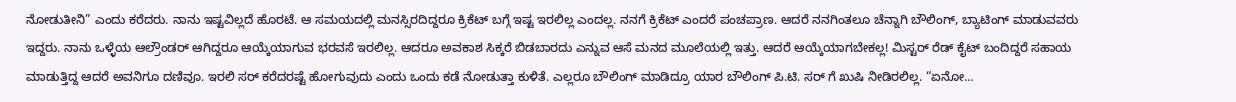ನೋಡುತೀನಿ” ಎಂದು ಕರೆದರು. ನಾನು ಇಷ್ಟವಿಲ್ಲದೆ ಹೊರಟೆ. ಆ ಸಮಯದಲ್ಲಿ ಮನಸ್ಸಿರದಿದ್ದರೂ ಕ್ರಿಕೆಟ್ ಬಗ್ಗೆ ಇಷ್ಟ ಇರಲಿಲ್ಲ ಎಂದಲ್ಲ. ನನಗೆ ಕ್ರಿಕೆಟ್ ಎಂದರೆ ಪಂಚಪ್ರಾಣ. ಆದರೆ ನನಗಿಂತಲೂ ಚೆನ್ನಾಗಿ ಬೌಲಿಂಗ್, ಬ್ಯಾಟಿಂಗ್ ಮಾಡುವವರು ಇದ್ದರು. ನಾನು ಒಳ್ಳೆಯ ಆಲ್ರೌಂಡರ್ ಆಗಿದ್ದರೂ ಆಯ್ಕೆಯಾಗುವ ಭರವಸೆ ಇರಲಿಲ್ಲ. ಆದರೂ ಅವಕಾಶ ಸಿಕ್ಕರೆ ಬಿಡಬಾರದು ಎನ್ನುವ ಆಸೆ ಮನದ ಮೂಲೆಯಲ್ಲಿ ಇತ್ತು. ಆದರೆ ಆಯ್ಕೆಯಾಗಬೇಕಲ್ಲ! ಮಿಸ್ಟರ್ ರೆಡ್ ಕೈಟ್ ಬಂದಿದ್ದರೆ ಸಹಾಯ ಮಾಡುತ್ತಿದ್ದ ಆದರೆ ಅವನಿಗೂ ದಣಿವೂ. ಇರಲಿ ಸರ್ ಕರೆದರಷ್ಟೆ ಹೋಗುವುದು ಎಂದು ಒಂದು ಕಡೆ ನೋಡುತ್ತಾ ಕುಳಿತೆ. ಎಲ್ಲರೂ ಬೌಲಿಂಗ್ ಮಾಡಿದ್ರೂ ಯಾರ ಬೌಲಿಂಗ್ ಪಿ.ಟಿ. ಸರ್ ಗೆ ಖುಷಿ ನೀಡಿರಲಿಲ್ಲ. “ಏನೋ…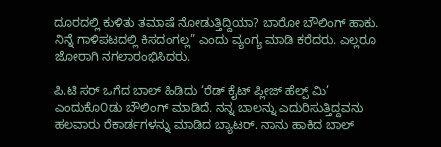ದೂರದಲ್ಲಿ ಕುಳಿತು ತಮಾಷೆ ನೋಡುತ್ತಿದ್ದಿಯಾ? ಬಾರೋ ಬೌಲಿಂಗ್ ಹಾಕು. ನಿನ್ನೆ ಗಾಳಿಪಟದಲ್ಲಿ ಕಿಸದಂಗಲ್ಲ” ಎಂದು ವ್ಯಂಗ್ಯ ಮಾಡಿ ಕರೆದರು. ಎಲ್ಲರೂ ಜೋರಾಗಿ ನಗಲಾರಂಭಿಸಿದರು.

ಪಿ.ಟಿ ಸರ್ ಒಗೆದ ಬಾಲ್ ಹಿಡಿದು ‘ರೆಡ್ ಕೈಟ್ ಪ್ಲೀಜ್ ಹೆಲ್ಪ್ ಮಿ’ ಎಂದುಕೊ೦ಡು ಬೌಲಿಂಗ್ ಮಾಡಿದೆ. ನನ್ನ ಬಾಲನ್ನು ಎದುರಿಸುತ್ತಿದ್ದವನು ಹಲವಾರು ರೆಕಾರ್ಡಗಳನ್ನು ಮಾಡಿದ ಬ್ಯಾಟರ್. ನಾನು ಹಾಕಿದ ಬಾಲ್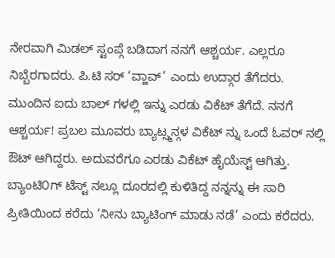ನೇರವಾಗಿ ಮಿಡಲ್ ಸ್ಟಂಪ್ಗೆ ಬಡಿದಾಗ ನನಗೆ ಆಶ್ಚರ್ಯ. ಎಲ್ಲರೂ ನಿಬ್ಬೆರಗಾದರು. ಪಿ.ಟಿ ಸರ್ ‘ವ್ಹಾವ್’ ಎಂದು ಉದ್ಗಾರ ತೆಗೆದರು. ಮುಂದಿನ ಐದು ಬಾಲ್ ಗಳಲ್ಲಿ ಇನ್ನು ಎರಡು ವಿಕೆಟ್ ತೆಗೆದೆ. ನನಗೆ ಆಶ್ಚರ್ಯ! ಪ್ರಬಲ ಮೂವರು ಬ್ಯಾಟ್ಸ್ಮನ್ಗಳ ವಿಕೆಟ್ ನ್ನು ಒಂದೆ ಓವರ್ ನಲ್ಲಿ ಔಟ್ ಆಗಿದ್ದರು. ಅದುವರೆಗೂ ಎರಡು ವಿಕೆಟ್ ಹೈಯೆಸ್ಟ್ ಆಗಿತ್ತು. ಬ್ಯಾಂಟಿ೦ಗ್ ಟೆಸ್ಟ್ ನಲ್ಲೂ ದೂರದಲ್ಲಿ ಕುಳಿತಿದ್ದ ನನ್ನನ್ನು ಈ ಸಾರಿ ಪ್ರೀತಿಯಿಂದ ಕರೆದು ‘ನೀನು ಬ್ಯಾಟಿಂಗ್ ಮಾಡು ನಡೆ’ ಎಂದು ಕರೆದರು.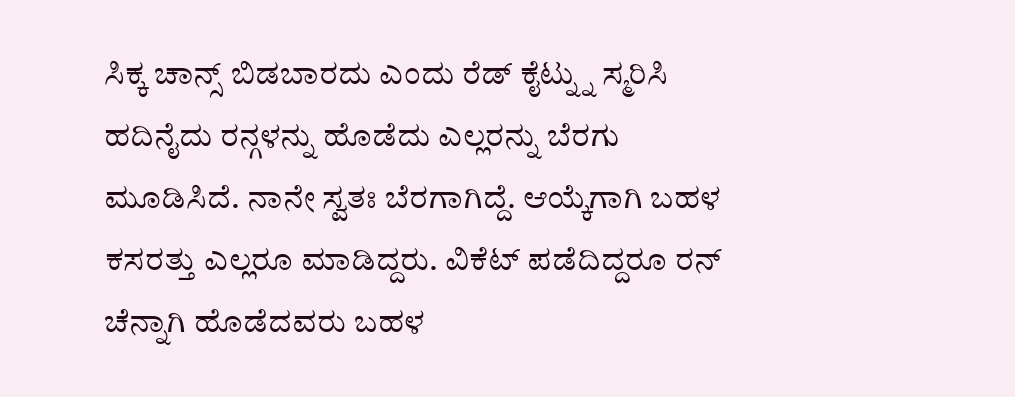ಸಿಕ್ಕ ಚಾನ್ಸ್ ಬಿಡಬಾರದು ಎಂದು ರೆಡ್ ಕೈಟ್ನ್ನು ಸ್ಮರಿಸಿ ಹದಿನೈದು ರನ್ಗಳನ್ನು ಹೊಡೆದು ಎಲ್ಲರನ್ನು ಬೆರಗು ಮೂಡಿಸಿದೆ. ನಾನೇ ಸ್ವತಃ ಬೆರಗಾಗಿದ್ದೆ. ಆಯ್ಕೆಗಾಗಿ ಬಹಳ ಕಸರತ್ತು ಎಲ್ಲರೂ ಮಾಡಿದ್ದರು. ವಿಕೆಟ್ ಪಡೆದಿದ್ದರೂ ರನ್ ಚೆನ್ನಾಗಿ ಹೊಡೆದವರು ಬಹಳ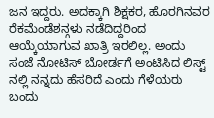ಜನ ಇದ್ದರು. ಅದಕ್ಕಾಗಿ ಶಿಕ್ಷಕರ, ಹೊರಗಿನವರ ರೆಕಮೆಂಡೆಶನ್ಗಳು ನಡೆದಿದ್ದರಿಂದ ಆಯ್ಕೆಯಾಗುವ ಖಾತ್ರಿ ಇರಲಿಲ್ಲ. ಅಂದು ಸಂಜೆ ನೋಟಿಸ್ ಬೋರ್ಡಗೆ ಅಂಟಿಸಿದ ಲಿಸ್ಟ್ ನಲ್ಲಿ ನನ್ನದು ಹೆಸರಿದೆ ಎಂದು ಗೆಳೆಯರು ಬಂದು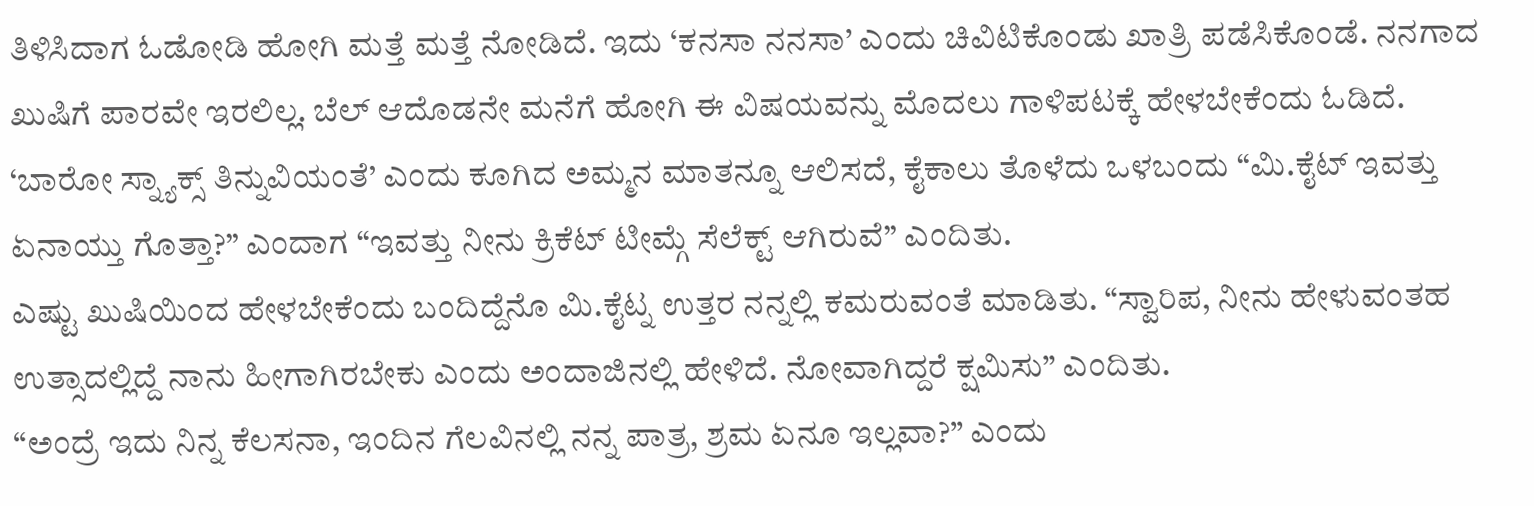ತಿಳಿಸಿದಾಗ ಓಡೋಡಿ ಹೋಗಿ ಮತ್ತೆ ಮತ್ತೆ ನೋಡಿದೆ. ಇದು ‘ಕನಸಾ ನನಸಾ’ ಎಂದು ಚಿವಿಟಿಕೊಂಡು ಖಾತ್ರಿ ಪಡೆಸಿಕೊಂಡೆ. ನನಗಾದ ಖುಷಿಗೆ ಪಾರವೇ ಇರಲಿಲ್ಲ. ಬೆಲ್ ಆದೊಡನೇ ಮನೆಗೆ ಹೋಗಿ ಈ ವಿಷಯವನ್ನು ಮೊದಲು ಗಾಳಿಪಟಕ್ಕೆ ಹೇಳಬೇಕೆಂದು ಓಡಿದೆ. ‘ಬಾರೋ ಸ್ನ್ಯಾಕ್ಸ್ ತಿನ್ನುವಿಯಂತೆ’ ಎಂದು ಕೂಗಿದ ಅಮ್ಮನ ಮಾತನ್ನೂ ಆಲಿಸದೆ, ಕೈಕಾಲು ತೊಳೆದು ಒಳಬಂದು “ಮಿ.ಕೈಟ್ ಇವತ್ತು ಏನಾಯ್ತು ಗೊತ್ತಾ?” ಎಂದಾಗ “ಇವತ್ತು ನೀನು ಕ್ರಿಕೆಟ್ ಟೀಮ್ಗೆ ಸೆಲೆಕ್ಟ್ ಆಗಿರುವೆ” ಎಂದಿತು.
ಎಷ್ಟು ಖುಷಿಯಿಂದ ಹೇಳಬೇಕೆಂದು ಬಂದಿದ್ದೆನೊ ಮಿ.ಕೈಟ್ನ ಉತ್ತರ ನನ್ನಲ್ಲಿ ಕಮರುವಂತೆ ಮಾಡಿತು. “ಸ್ವಾರಿಪ, ನೀನು ಹೇಳುವಂತಹ ಉತ್ಸಾದಲ್ಲಿದ್ದೆ ನಾನು ಹೀಗಾಗಿರಬೇಕು ಎಂದು ಅಂದಾಜಿನಲ್ಲಿ ಹೇಳಿದೆ. ನೋವಾಗಿದ್ದರೆ ಕ್ಷಮಿಸು” ಎಂದಿತು.
“ಅಂದ್ರೆ ಇದು ನಿನ್ನ ಕೆಲಸನಾ, ಇಂದಿನ ಗೆಲವಿನಲ್ಲಿ ನನ್ನ ಪಾತ್ರ, ಶ್ರಮ ಏನೂ ಇಲ್ಲವಾ?” ಎಂದು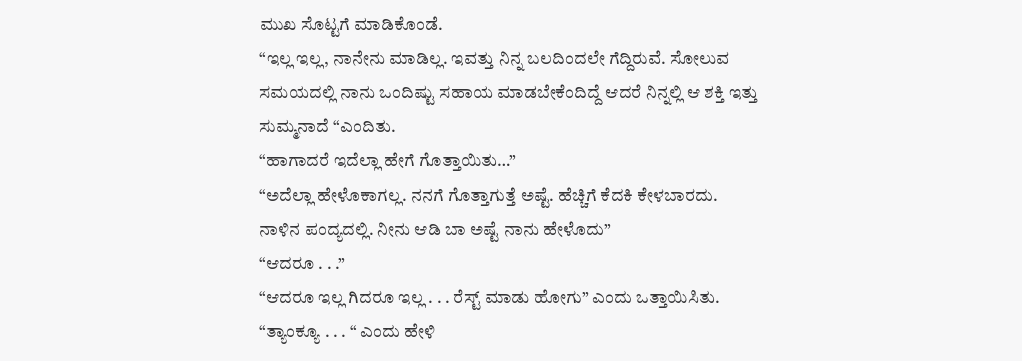ಮುಖ ಸೊಟ್ಟಗೆ ಮಾಡಿಕೊಂಡೆ.
“ಇಲ್ಲ ಇಲ್ಲ, ನಾನೇನು ಮಾಡಿಲ್ಲ. ಇವತ್ತು ನಿನ್ನ ಬಲದಿಂದಲೇ ಗೆದ್ದಿರುವೆ. ಸೋಲುವ ಸಮಯದಲ್ಲಿ ನಾನು ಒಂದಿಷ್ಟು ಸಹಾಯ ಮಾಡಬೇಕೆಂದಿದ್ದೆ ಆದರೆ ನಿನ್ನಲ್ಲಿ ಆ ಶಕ್ತಿ ಇತ್ತು ಸುಮ್ಮನಾದೆ “ಎಂದಿತು.
“ಹಾಗಾದರೆ ಇದೆಲ್ಲಾ ಹೇಗೆ ಗೊತ್ತಾಯಿತು…”
“ಅದೆಲ್ಲಾ ಹೇಳೊಕಾಗಲ್ಲ. ನನಗೆ ಗೊತ್ತಾಗುತ್ತೆ ಅಷ್ಟೆ. ಹೆಚ್ಚಿಗೆ ಕೆದಕಿ ಕೇಳಬಾರದು. ನಾಳಿನ ಪಂದ್ಯದಲ್ಲಿ. ನೀನು ಆಡಿ ಬಾ ಅಷ್ಟೆ ನಾನು ಹೇಳೊದು”
“ಆದರೂ . . .”
“ಆದರೂ ಇಲ್ಲ ಗಿದರೂ ಇಲ್ಲ . . . ರೆಸ್ಟ್ ಮಾಡು ಹೋಗು” ಎಂದು ಒತ್ತಾಯಿಸಿತು.
“ತ್ಯಾಂಕ್ಯೂ . . . “ ಎಂದು ಹೇಳಿ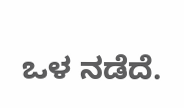ಒಳ ನಡೆದೆ.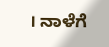। ನಾಳೆಗೆ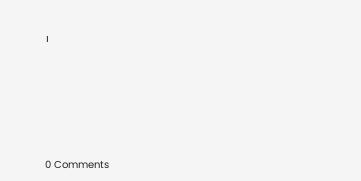।






0 Comments